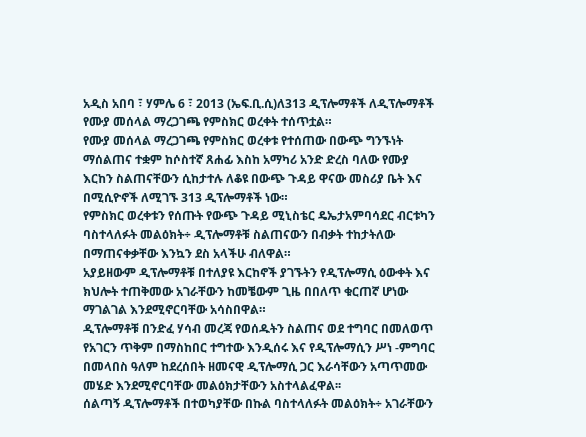አዲስ አበባ ፣ ሃምሌ 6 ፣ 2013 (ኤፍ.ቢ.ሲ)ለ313 ዲፕሎማቶች ለዲፕሎማቶች የሙያ መሰላል ማረጋገጫ የምስክር ወረቀት ተሰጥቷል።
የሙያ መሰላል ማረጋገጫ የምስክር ወረቀቱ የተሰጠው በውጭ ግንኙነት ማሰልጠና ተቋም ከሶስተኛ ጸሐፊ እስከ አማካሪ አንድ ድረስ ባለው የሙያ እርከን ስልጠናቸውን ሲከታተሉ ለቆዩ በውጭ ጉዳይ ዋናው መስሪያ ቤት እና በሚሲዮኖች ለሚገኙ 313 ዲፕሎማቶች ነው።
የምስክር ወረቀቱን የሰጡት የውጭ ጉዳይ ሚኒስቴር ዴኤታአምባሳደር ብርቱካን ባስተላለፉት መልዕክት÷ ዲፕሎማቶቹ ስልጠናውን በብቃት ተከታትለው በማጠናቀቃቸው እንኳን ደስ አላችሁ ብለዋል።
አያይዘውም ዲፕሎማቶቹ በተለያዩ እርከኖች ያገኙትን የዲፕሎማሲ ዕውቀት እና ክህሎት ተጠቅመው አገራቸውን ከመቼውም ጊዜ በበለጥ ቁርጠኛ ሆነው ማገልገል እንደሚኖርባቸው አሳስበዋል።
ዲፕሎማቶቹ በንድፈ ሃሳብ መረጃ የወሰዱትን ስልጠና ወደ ተግባር በመለወጥ የአገርን ጥቅም በማስከበር ተግተው እንዲሰሩ እና የዲፕሎማሲን ሥነ -ምግባር በመላበስ ዓለም ከደረሰበት ዘመናዊ ዲፕሎማሲ ጋር እራሳቸውን አጣጥመው መሄድ እንደሚኖርባቸው መልዕክታቸውን አስተላልፈዋል፡፡
ሰልጣኝ ዲፕሎማቶች በተወካያቸው በኩል ባስተላለፉት መልዕክት÷ አገራቸውን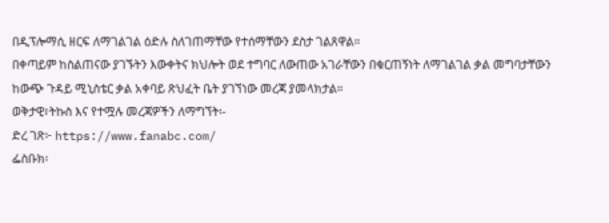በዲፕሎማሲ ዘርፍ ለማገልገል ዕድሉ ስለገጠማቸው የተሰማቸውን ደስታ ገልጸዋል።
በቀጣይም ከስልጠናው ያገኙትን እውቀትና ክህሎት ወደ ተግባር ለውጠው አገራቸውን በቁርጠኝነት ለማገልገል ቃል መግባታቸውን ከውጭ ጉዳይ ሚኒስቴር ቃል አቀባይ ጽህፈት ቤት ያገኘነው መረጃ ያመላክታል።
ወቅታዊ፣ትኩስ እና የተሟሉ መረጃዎችን ለማግኘት፡-
ድረ ገጽ፦ https://www.fanabc.com/
ፌስቡክ፡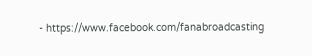- https://www.facebook.com/fanabroadcasting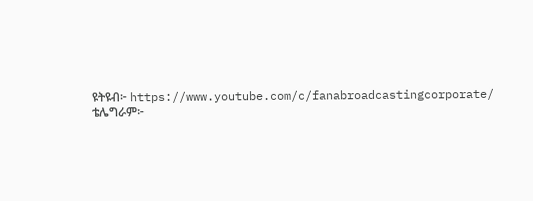ዩትዩብ፦ https://www.youtube.com/c/fanabroadcastingcorporate/
ቴሌግራም፦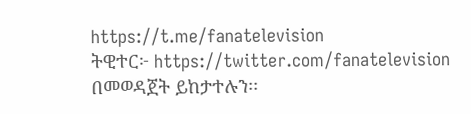https://t.me/fanatelevision
ትዊተር፦ https://twitter.com/fanatelevision በመወዳጀት ይከታተሉን፡፡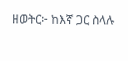ዘወትር፦ ከእኛ ጋር ስላሉ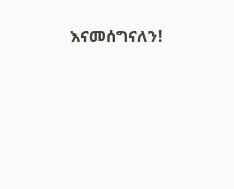እናመሰግናለን!